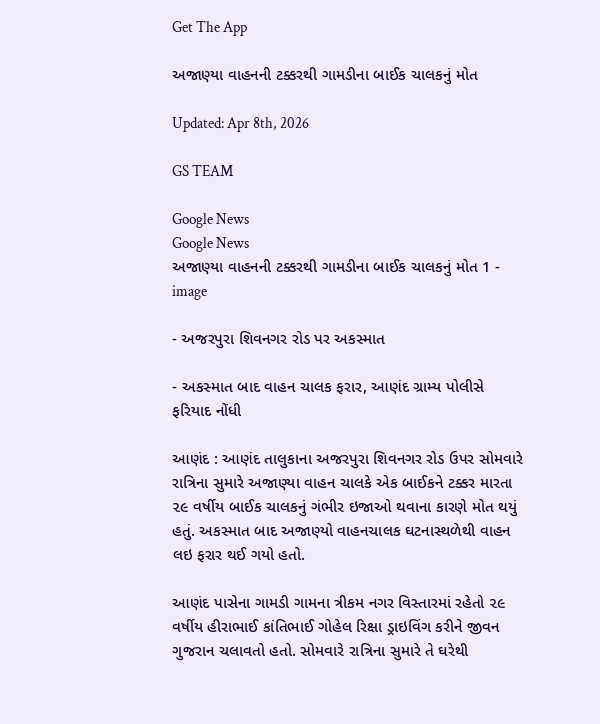Get The App

અજાણ્યા વાહનની ટક્કરથી ગામડીના બાઈક ચાલકનું મોત

Updated: Apr 8th, 2026

GS TEAM

Google News
Google News
અજાણ્યા વાહનની ટક્કરથી ગામડીના બાઈક ચાલકનું મોત 1 - image

- અજરપુરા શિવનગર રોડ પર અકસ્માત

- અકસ્માત બાદ વાહન ચાલક ફરાર, આણંદ ગ્રામ્ય પોલીસે ફરિયાદ નોંધી

આણંદ : આણંદ તાલુકાના અજરપુરા શિવનગર રોડ ઉપર સોમવારે રાત્રિના સુમારે અજાણ્યા વાહન ચાલકે એક બાઈકને ટક્કર મારતા ૨૯ વર્ષીય બાઈક ચાલકનું ગંભીર ઇજાઓ થવાના કારણે મોત થયું હતું. અકસ્માત બાદ અજાણ્યો વાહનચાલક ઘટનાસ્થળેથી વાહન લઇ ફરાર થઈ ગયો હતો.

આણંદ પાસેના ગામડી ગામના ત્રીકમ નગર વિસ્તારમાં રહેતો ૨૯ વર્ષીય હીરાભાઈ કાંતિભાઈ ગોહેલ રિક્ષા ડ્રાઇવિંગ કરીને જીવન ગુજરાન ચલાવતો હતો. સોમવારે રાત્રિના સુમારે તે ઘરેથી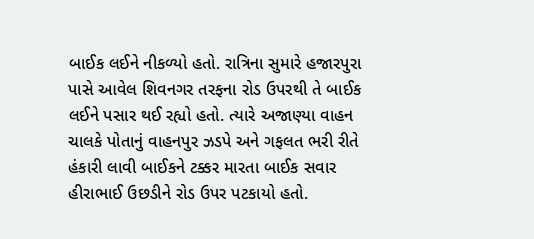બાઈક લઈને નીકળ્યો હતો. રાત્રિના સુમારે હજારપુરા પાસે આવેલ શિવનગર તરફના રોડ ઉપરથી તે બાઈક લઈને પસાર થઈ રહ્યો હતો. ત્યારે અજાણ્યા વાહન ચાલકે પોતાનું વાહનપુર ઝડપે અને ગફલત ભરી રીતે હંકારી લાવી બાઈકને ટક્કર મારતા બાઈક સવાર હીરાભાઈ ઉછડીને રોડ ઉપર પટકાયો હતો.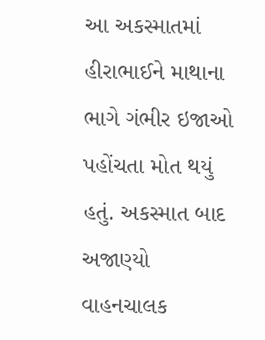આ અકસ્માતમાં હીરાભાઈને માથાના ભાગે ગંભીર ઇજાઓ પહોંચતા મોત થયું હતું. અકસ્માત બાદ અજાણ્યો વાહનચાલક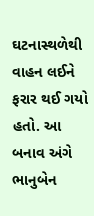ઘટનાસ્થળેથી વાહન લઈને ફરાર થઈ ગયો હતો. આ બનાવ અંગે ભાનુબેન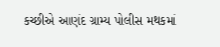કચ્છીએ આણંદ ગ્રામ્ય પોલીસ મથકમાં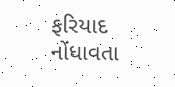ફરિયાદ નોંધાવતા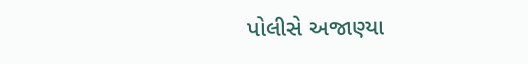પોલીસે અજાણ્યા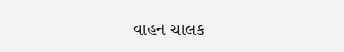વાહન ચાલક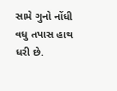સામે ગુનો નોંધી વધુ તપાસ હાથ ધરી છે.